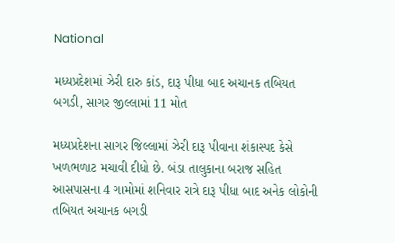National

મધ્યપ્રદેશમાં ઝેરી દારુ કાંડ, દારૂ પીધા બાદ અચાનક તબિયત બગડી, સાગર જીલ્લામાં 11 મોત

મધ્યપ્રદેશના સાગર જિલ્લામાં ઝેરી દારૂ પીવાના શંકાસ્પદ કેસે ખળભળાટ મચાવી દીધો છે. બંડા તાલુકાના બરાજ સહિત આસપાસના 4 ગામોમાં શનિવાર રાત્રે દારૂ પીધા બાદ અનેક લોકોની તબિયત અચાનક બગડી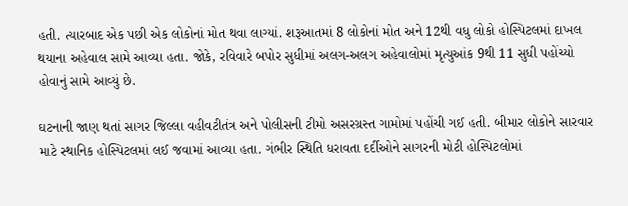હતી. ત્યારબાદ એક પછી એક લોકોનાં મોત થવા લાગ્યાં. શરૂઆતમાં 8 લોકોનાં મોત અને 12થી વધુ લોકો હોસ્પિટલમાં દાખલ થયાના અહેવાલ સામે આવ્યા હતા. જોકે, રવિવારે બપોર સુધીમાં અલગ-અલગ અહેવાલોમાં મૃત્યુઆંક 9થી 11 સુધી પહોંચ્યો હોવાનું સામે આવ્યું છે.

ઘટનાની જાણ થતાં સાગર જિલ્લા વહીવટીતંત્ર અને પોલીસની ટીમો અસરગ્રસ્ત ગામોમાં પહોંચી ગઈ હતી. બીમાર લોકોને સારવાર માટે સ્થાનિક હોસ્પિટલમાં લઈ જવામાં આવ્યા હતા. ગંભીર સ્થિતિ ધરાવતા દર્દીઓને સાગરની મોટી હોસ્પિટલોમાં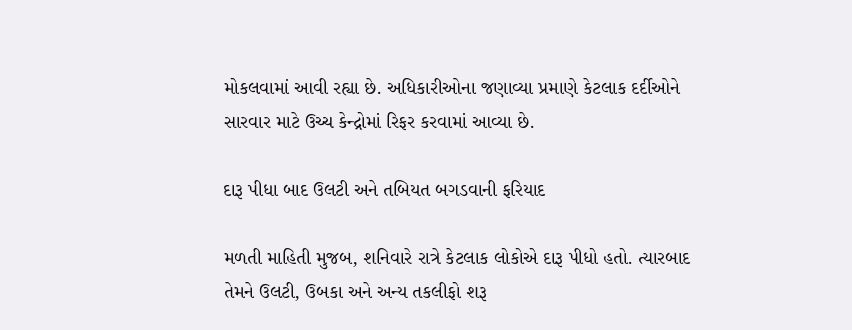મોકલવામાં આવી રહ્યા છે. અધિકારીઓના જણાવ્યા પ્રમાણે કેટલાક દર્દીઓને સારવાર માટે ઉચ્ચ કેન્દ્રોમાં રિફર કરવામાં આવ્યા છે.

દારૂ પીધા બાદ ઉલટી અને તબિયત બગડવાની ફરિયાદ

મળતી માહિતી મુજબ, શનિવારે રાત્રે કેટલાક લોકોએ દારૂ પીધો હતો. ત્યારબાદ તેમને ઉલટી, ઉબકા અને અન્ય તકલીફો શરૂ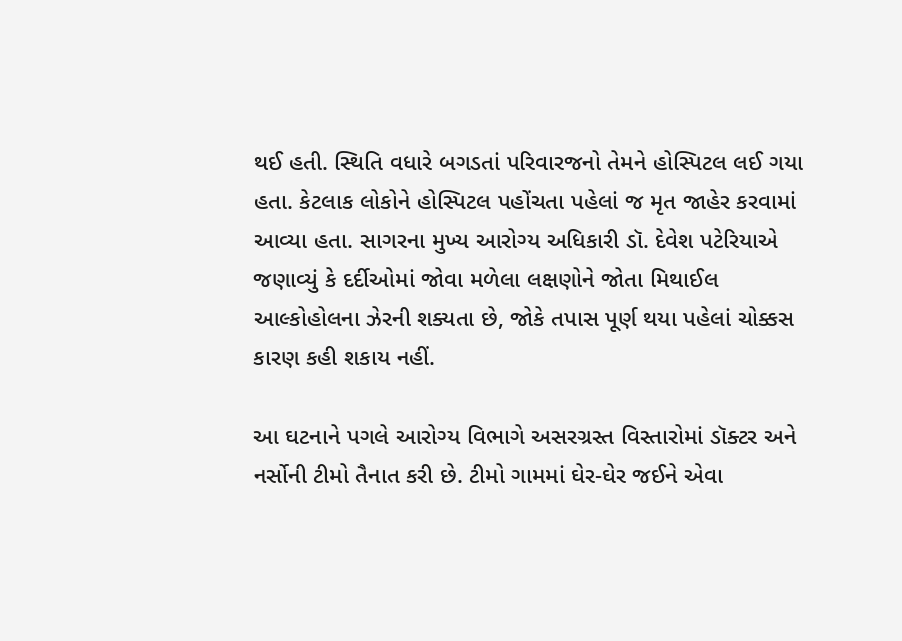થઈ હતી. સ્થિતિ વધારે બગડતાં પરિવારજનો તેમને હોસ્પિટલ લઈ ગયા હતા. કેટલાક લોકોને હોસ્પિટલ પહોંચતા પહેલાં જ મૃત જાહેર કરવામાં આવ્યા હતા. સાગરના મુખ્ય આરોગ્ય અધિકારી ડૉ. દેવેશ પટેરિયાએ જણાવ્યું કે દર્દીઓમાં જોવા મળેલા લક્ષણોને જોતા મિથાઈલ આલ્કોહોલના ઝેરની શક્યતા છે, જોકે તપાસ પૂર્ણ થયા પહેલાં ચોક્કસ કારણ કહી શકાય નહીં.

આ ઘટનાને પગલે આરોગ્ય વિભાગે અસરગ્રસ્ત વિસ્તારોમાં ડૉક્ટર અને નર્સોની ટીમો તૈનાત કરી છે. ટીમો ગામમાં ઘેર-ઘેર જઈને એવા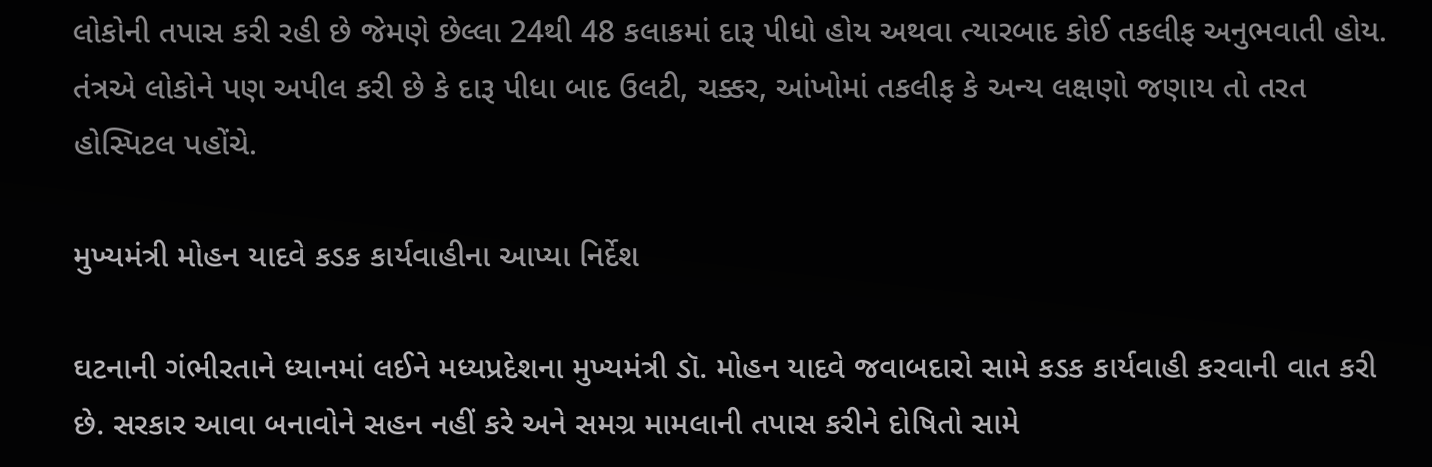લોકોની તપાસ કરી રહી છે જેમણે છેલ્લા 24થી 48 કલાકમાં દારૂ પીધો હોય અથવા ત્યારબાદ કોઈ તકલીફ અનુભવાતી હોય. તંત્રએ લોકોને પણ અપીલ કરી છે કે દારૂ પીધા બાદ ઉલટી, ચક્કર, આંખોમાં તકલીફ કે અન્ય લક્ષણો જણાય તો તરત હોસ્પિટલ પહોંચે.

મુખ્યમંત્રી મોહન યાદવે કડક કાર્યવાહીના આપ્યા નિર્દેશ

ઘટનાની ગંભીરતાને ધ્યાનમાં લઈને મધ્યપ્રદેશના મુખ્યમંત્રી ડૉ. મોહન યાદવે જવાબદારો સામે કડક કાર્યવાહી કરવાની વાત કરી છે. સરકાર આવા બનાવોને સહન નહીં કરે અને સમગ્ર મામલાની તપાસ કરીને દોષિતો સામે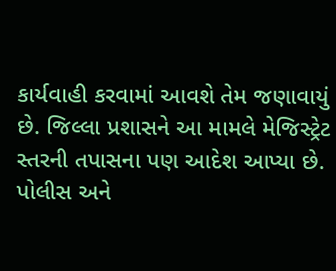કાર્યવાહી કરવામાં આવશે તેમ જણાવાયું છે. જિલ્લા પ્રશાસને આ મામલે મેજિસ્ટ્રેટ સ્તરની તપાસના પણ આદેશ આપ્યા છે. પોલીસ અને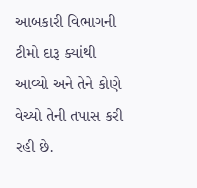આબકારી વિભાગની ટીમો દારૂ ક્યાંથી આવ્યો અને તેને કોણે વેચ્યો તેની તપાસ કરી રહી છે.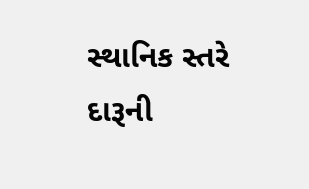સ્થાનિક સ્તરે દારૂની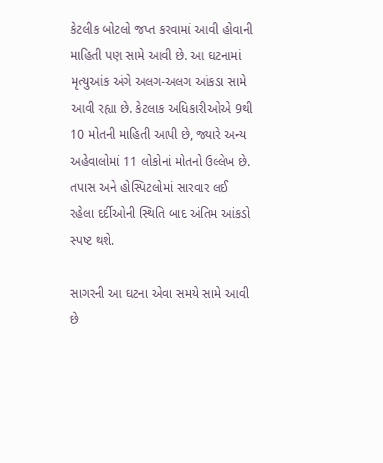કેટલીક બોટલો જપ્ત કરવામાં આવી હોવાની માહિતી પણ સામે આવી છે. આ ઘટનામાં મૃત્યુઆંક અંગે અલગ-અલગ આંકડા સામે આવી રહ્યા છે. કેટલાક અધિકારીઓએ 9થી 10 મોતની માહિતી આપી છે, જ્યારે અન્ય અહેવાલોમાં 11 લોકોનાં મોતનો ઉલ્લેખ છે. તપાસ અને હોસ્પિટલોમાં સારવાર લઈ રહેલા દર્દીઓની સ્થિતિ બાદ અંતિમ આંકડો સ્પષ્ટ થશે.

સાગરની આ ઘટના એવા સમયે સામે આવી છે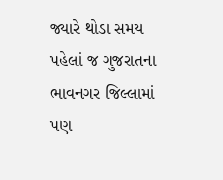જ્યારે થોડા સમય પહેલાં જ ગુજરાતના ભાવનગર જિલ્લામાં પણ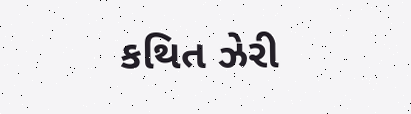કથિત ઝેરી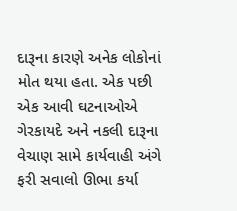દારૂના કારણે અનેક લોકોનાં મોત થયા હતા. એક પછી એક આવી ઘટનાઓએ ગેરકાયદે અને નકલી દારૂના વેચાણ સામે કાર્યવાહી અંગે ફરી સવાલો ઊભા કર્યા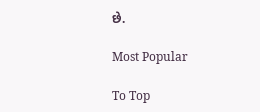છે.

Most Popular

To Top